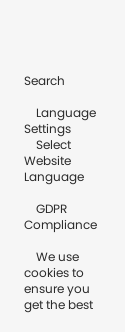Search

    Language Settings
    Select Website Language

    GDPR Compliance

    We use cookies to ensure you get the best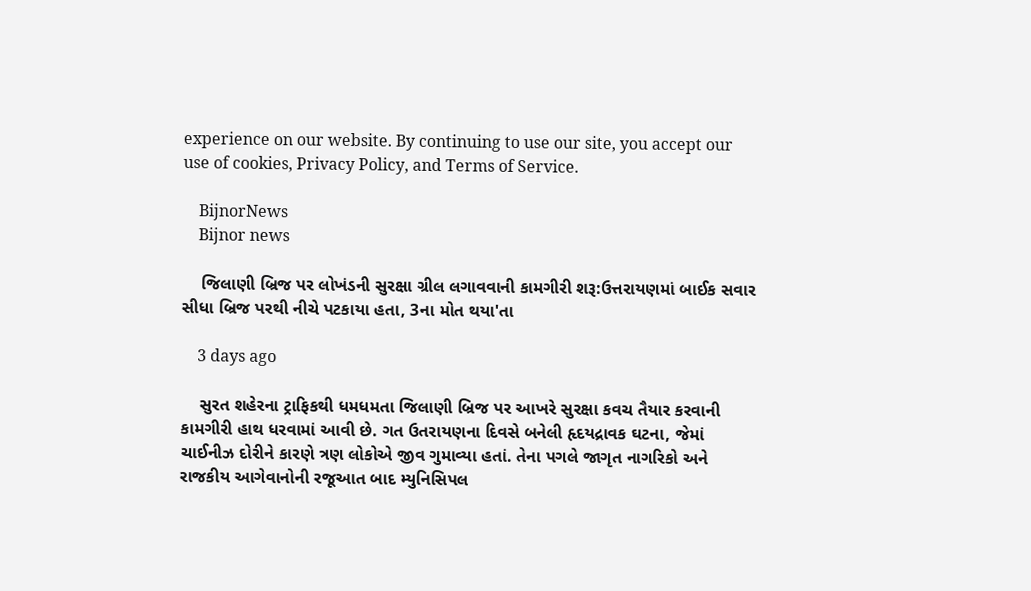experience on our website. By continuing to use our site, you accept our use of cookies, Privacy Policy, and Terms of Service.

    BijnorNews
    Bijnor news

    જિલાણી બ્રિજ પર લોખંડની સુરક્ષા ગ્રીલ લગાવવાની કામગીરી શરૂ:ઉત્તરાયણમાં બાઈક સવાર સીધા બ્રિજ પરથી નીચે પટકાયા હતા, 3ના મોત થયા'તા

    3 days ago

    સુરત શહેરના ટ્રાફિકથી ધમધમતા જિલાણી બ્રિજ પર આખરે સુરક્ષા કવચ તૈયાર કરવાની કામગીરી હાથ ધરવામાં આવી છે. ગત ઉતરાયણના દિવસે બનેલી હૃદયદ્રાવક ઘટના, જેમાં ચાઈનીઝ દોરીને કારણે ત્રણ લોકોએ જીવ ગુમાવ્યા હતાં. તેના પગલે જાગૃત નાગરિકો અને રાજકીય આગેવાનોની રજૂઆત બાદ મ્યુનિસિપલ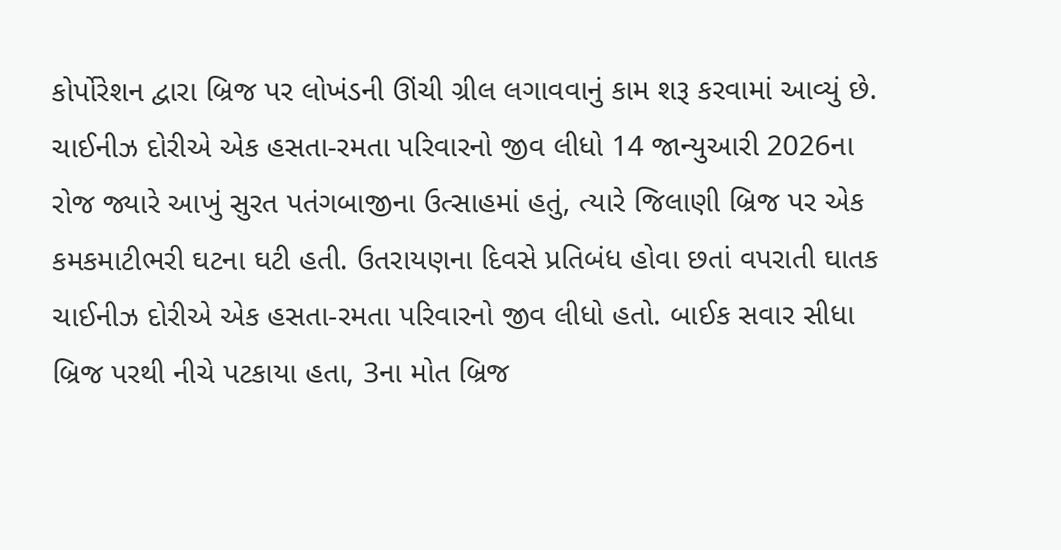કોર્પોરેશન દ્વારા બ્રિજ પર લોખંડની ઊંચી ગ્રીલ લગાવવાનું કામ શરૂ કરવામાં આવ્યું છે. ચાઈનીઝ દોરીએ એક હસતા-રમતા પરિવારનો જીવ લીધો 14 જાન્યુઆરી 2026ના રોજ જ્યારે આખું સુરત પતંગબાજીના ઉત્સાહમાં હતું, ત્યારે જિલાણી બ્રિજ પર એક કમકમાટીભરી ઘટના ઘટી હતી. ઉતરાયણના દિવસે પ્રતિબંધ હોવા છતાં વપરાતી ઘાતક ચાઈનીઝ દોરીએ એક હસતા-રમતા પરિવારનો જીવ લીધો હતો. બાઈક સવાર સીધા બ્રિજ પરથી નીચે પટકાયા હતા, 3ના મોત બ્રિજ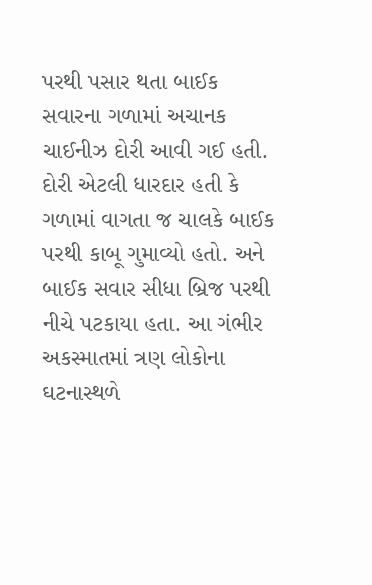પરથી પસાર થતા બાઈક સવારના ગળામાં અચાનક ચાઈનીઝ દોરી આવી ગઈ હતી. દોરી એટલી ધારદાર હતી કે ગળામાં વાગતા જ ચાલકે બાઈક પરથી કાબૂ ગુમાવ્યો હતો. અને બાઈક સવાર સીધા બ્રિજ પરથી નીચે પટકાયા હતા. આ ગંભીર અકસ્માતમાં ત્રણ લોકોના ઘટનાસ્થળે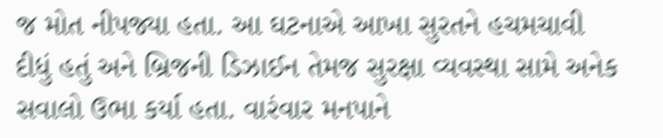જ મોત નીપજ્યા હતા. આ ઘટનાએ આખા સુરતને હચમચાવી દીધું હતું અને બ્રિજની ડિઝાઈન તેમજ સુરક્ષા વ્યવસ્થા સામે અનેક સવાલો ઉભા કર્યા હતા. વારંવાર મનપાને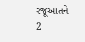રજૂઆતને 2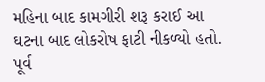મહિના બાદ કામગીરી શરૂ કરાઈ આ ઘટના બાદ લોકરોષ ફાટી નીકળ્યો હતો. પૂર્વ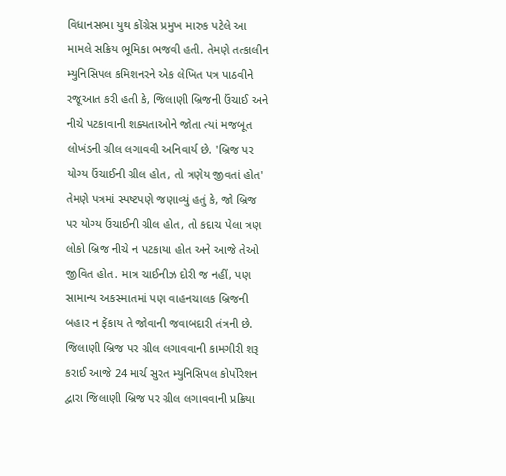વિધાનસભા યુથ કોંગ્રેસ પ્રમુખ મારુક પટેલે આ મામલે સક્રિય ભૂમિકા ભજવી હતી. તેમણે તત્કાલીન મ્યુનિસિપલ કમિશનરને એક લેખિત પત્ર પાઠવીને રજૂઆત કરી હતી કે, જિલાણી બ્રિજની ઉંચાઈ અને નીચે પટકાવાની શક્યતાઓને જોતા ત્યાં મજબૂત લોખંડની ગ્રીલ લગાવવી અનિવાર્ય છે. 'બ્રિજ પર યોગ્ય ઉંચાઈની ગ્રીલ હોત, તો ત્રણેય જીવતાં હોત' તેમણે પત્રમાં સ્પષ્ટપણે જણાવ્યું હતું કે, જો બ્રિજ પર યોગ્ય ઉંચાઈની ગ્રીલ હોત, તો કદાચ પેલા ત્રણ લોકો બ્રિજ નીચે ન પટકાયા હોત અને આજે તેઓ જીવિત હોત. માત્ર ચાઈનીઝ દોરી જ નહીં, પણ સામાન્ય અકસ્માતમાં પણ વાહનચાલક બ્રિજની બહાર ન ફેંકાય તે જોવાની જવાબદારી તંત્રની છે. જિલાણી બ્રિજ પર ગ્રીલ લગાવવાની કામગીરી શરૂ કરાઈ આજે 24 માર્ચ સુરત મ્યુનિસિપલ કોર્પોરેશન દ્વારા જિલાણી બ્રિજ પર ગ્રીલ લગાવવાની પ્રક્રિયા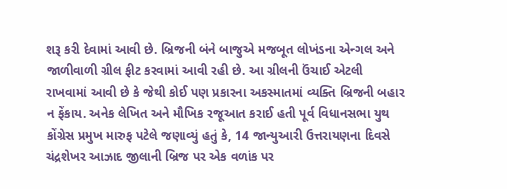શરૂ કરી દેવામાં આવી છે. બ્રિજની બંને બાજુએ મજબૂત લોખંડના એન્ગલ અને જાળીવાળી ગ્રીલ ફીટ કરવામાં આવી રહી છે. આ ગ્રીલની ઉંચાઈ એટલી રાખવામાં આવી છે કે જેથી કોઈ પણ પ્રકારના અકસ્માતમાં વ્યક્તિ બ્રિજની બહાર ન ફેંકાય. અનેક લેખિત અને મૌખિક રજૂઆત કરાઈ હતી પૂર્વ વિધાનસભા યુથ કોંગ્રેસ પ્રમુખ મારુફ પટેલે જણાવ્યું હતું કે, 14 જાન્યુઆરી ઉત્તરાયણના દિવસે ચંદ્રશેખર આઝાદ જીલાની બ્રિજ પર એક વળાંક પર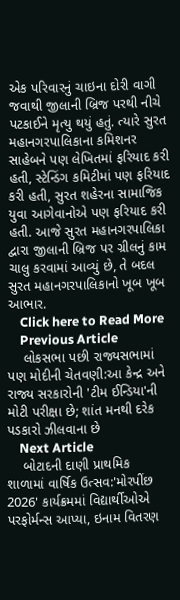એક પરિવારનું ચાઇના દોરી વાગી જવાથી જીલાની બ્રિજ પરથી નીચે પટકાઈને મૃત્યુ થયું હતું. ત્યારે સુરત મહાનગરપાલિકાના કમિશનર સાહેબને પણ લેખિતમાં ફરિયાદ કરી હતી, સ્ટેન્ડિંગ કમિટીમાં પણ ફરિયાદ કરી હતી, સુરત શહેરના સામાજિક યુવા આગેવાનોએ પણ ફરિયાદ કરી હતી. આજે સુરત મહાનગરપાલિકા દ્વારા જીલાની બ્રિજ પર ગ્રીલનું કામ ચાલુ કરવામાં આવ્યું છે, તે બદલ સુરત મહાનગરપાલિકાનો ખૂબ ખૂબ આભાર.
    Click here to Read More
    Previous Article
    લોકસભા પછી રાજ્યસભામાં પણ મોદીની ચેતવણી:આ કેન્દ્ર અને રાજ્ય સરકારોની 'ટીમ ઈન્ડિયા'ની મોટી પરીક્ષા છે; શાંત મનથી દરેક પડકારો ઝીલવાના છે
    Next Article
    બોટાદની દાણી પ્રાથમિક શાળામાં વાર્ષિક ઉત્સવ:'મોરપીંછ 2026' કાર્યક્રમમાં વિદ્યાર્થીઓએ પરફોર્મન્સ આપ્યા, ઇનામ વિતરણ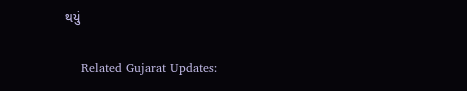થયું

    Related Gujarat Updates: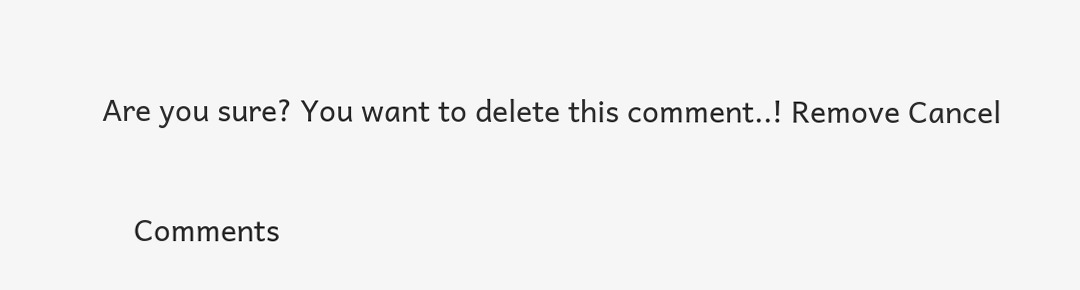Are you sure? You want to delete this comment..! Remove Cancel

    Comments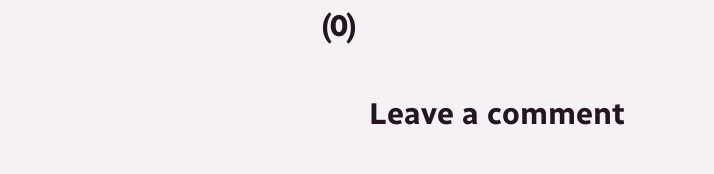(0)

      Leave a comment